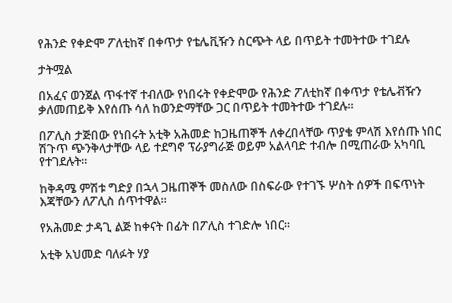የሕንድ የቀድሞ ፖለቲከኛ በቀጥታ የቴሌቪዥን ስርጭት ላይ በጥይት ተመትተው ተገደሉ

ታትሟል

በአፈና ወንጀል ጥፋተኛ ተብለው የነበሩት የቀድሞው የሕንድ ፖለቲከኛ በቀጥታ የቴሌቭዥን ቃለመጠይቅ እየሰጡ ሳለ ከወንድማቸው ጋር በጥይት ተመትተው ተገደሉ።

በፖሊስ ታጅበው የነበሩት አቲቅ አሕመድ ከጋዜጠኞች ለቀረበላቸው ጥያቄ ምላሽ እየሰጡ ነበር ሽጉጥ ጭንቅላታቸው ላይ ተደግኖ ፕራያግራጅ ወይም አልላባድ ተብሎ በሚጠራው አካባቢ የተገደሉት።

ከቅዳሜ ምሽቱ ግድያ በኋላ ጋዜጠኞች መስለው በስፍራው የተገኙ ሦስት ሰዎች በፍጥነት እጃቸውን ለፖሊስ ሰጥተዋል።

የአሕመድ ታዳጊ ልጅ ከቀናት በፊት በፖሊስ ተገድሎ ነበር።

አቲቅ አህመድ ባለፉት ሃያ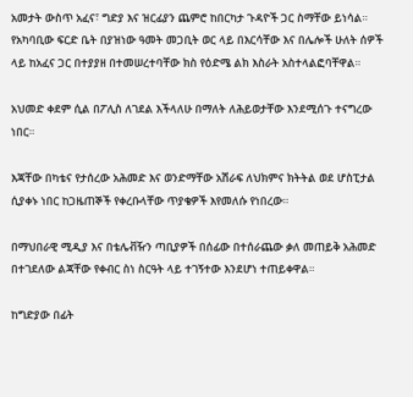አመታት ውስጥ አፈና፣ ግድያ እና ዝርፊያን ጨምሮ ከበርካታ ጉዳዮች ጋር ስማቸው ይነሳል። የአካባቢው ፍርድ ቤት በያዝነው ዓመት መጋቢት ወር ላይ በእርሳቸው እና በሌሎች ሁለት ሰዎች ላይ ከአፈና ጋር በተያያዘ በተመሠረተባቸው ክስ የዕድሜ ልክ እስራት አስተላልፎባቸዋል።

አህመድ ቀደም ሲል በፖሊስ ለገደል እችላለሁ በማለት ለሕይወታቸው እንደሚሰጉ ተናግረው ነበር።

እጃቸው በካቴና የታሰረው አሕመድ እና ወንድማቸው አሽራፍ ለህክምና ክትትል ወደ ሆስፒታል ሲያቀኑ ነበር ከጋዜጠኞች የቀረቡላቸው ጥያቄዎች እየመለሱ የነበረው።

በማህበራዊ ሚዲያ እና በቴሌቭዥን ጣቢያዎች በሰፊው በተሰራጨው ቃለ መጠይቅ አሕመድ በተገደለው ልጃቸው የቀብር ስነ ስርዓት ላይ ተገኝተው እንደሆነ ተጠይቀዋል።

ከግድያው በፊት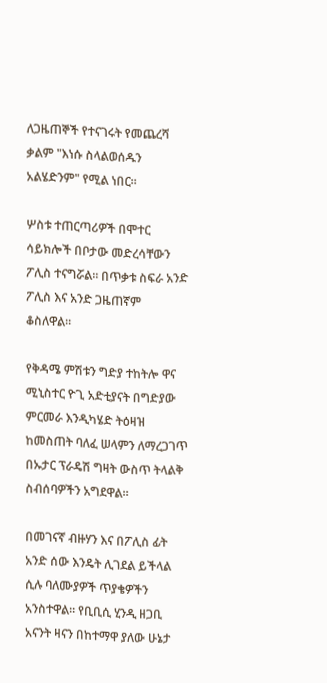ለጋዜጠኞች የተናገሩት የመጨረሻ ቃልም "እነሱ ስላልወሰዱን አልሄድንም" የሚል ነበር።

ሦስቱ ተጠርጣሪዎች በሞተር ሳይክሎች በቦታው መድረሳቸውን ፖሊስ ተናግሯል። በጥቃቱ ስፍራ አንድ ፖሊስ እና አንድ ጋዜጠኛም ቆስለዋል።

የቅዳሜ ምሽቱን ግድያ ተከትሎ ዋና ሚኒስተር ዮጊ አድቲያናት በግድያው ምርመራ እንዲካሄድ ትዕዛዝ ከመስጠት ባለፈ ሠላምን ለማረጋገጥ በኡታር ፕራዴሽ ግዛት ውስጥ ትላልቅ ስብሰባዎችን አግደዋል።

በመገናኛ ብዙሃን እና በፖሊስ ፊት አንድ ሰው እንዴት ሊገደል ይችላል ሲሉ ባለሙያዎች ጥያቄዎችን አንስተዋል። የቢቢሲ ሂንዲ ዘጋቢ አናንት ዛናን በከተማዋ ያለው ሁኔታ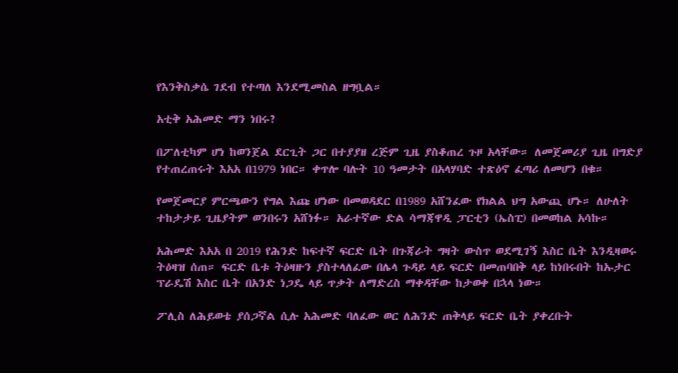የእንቅስቃሴ ገደብ የተጣለ እንደሚመስል ዘግቧል።

አቲቅ አሕመድ ማን ነበሩ?

በፖለቲካም ሆነ ከወንጀል ደርጊት ጋር በተያያዘ ረጅም ጊዜ ያስቆጠረ ጉዞ አላቸው። ለመጀመሪያ ጊዜ በግድያ የተጠረጠሩት እአአ በ1979 ነበር። ቀጥሎ ባሉት 10 ዓመታት በአላሃባድ ተጽዕኖ ፈጣሪ ለመሆን በቁ።

የመጀመርያ ምርጫውን የግል እጩ ሆነው በመወዳደር በ1989 አሸንፈው የክልል ህግ አውጪ ሆኑ። ለሁለት ተከታታይ ጊዜያትም ወንበሩን አሸነፉ። አራተኛው ድል ሳማጃዋዲ ፓርቲን (ኤስፒ) በመወከል አሳኩ።

አሕመድ እአአ በ 2019 የሕንድ ከፍተኛ ፍርድ ቤት በጉጃራት ግዛት ውስጥ ወደሚገኝ እስር ቤት እንዲዛወሩ ትዕዛዝ ሰጠ። ፍርድ ቤቱ ትዕዛዙን ያስተላለፈው በሌላ ጉዳይ ላይ ፍርድ በመጠባበቅ ላይ ከነበሩበት ከኡታር ፕራዴሽ እስር ቤት በአንድ ነጋዴ ላይ ጥቃት ለማድረስ ማቀዳቸው ከታወቀ በኋላ ነው።

ፖሊስ ለሕይወቴ ያሰጋኛል ሲሉ አሕመድ ባለፈው ወር ለሕንድ ጠቅላይ ፍርድ ቤት ያቀረቡት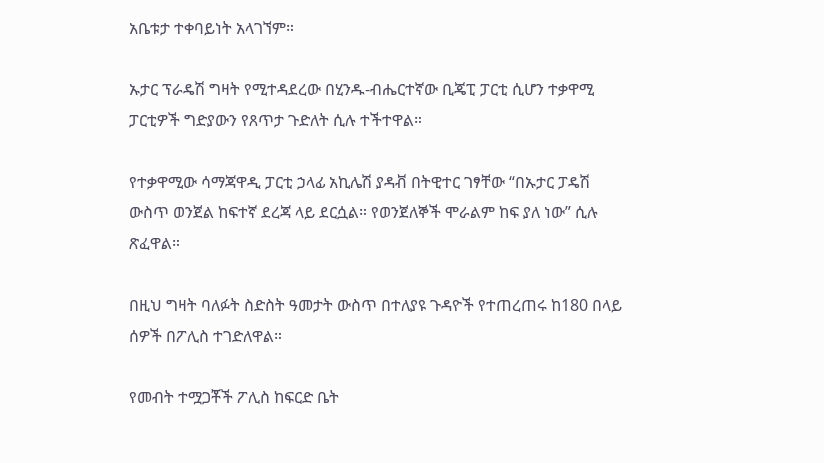አቤቱታ ተቀባይነት አላገኘም።

ኡታር ፕራዴሽ ግዛት የሚተዳደረው በሂንዱ-ብሔርተኛው ቢጄፒ ፓርቲ ሲሆን ተቃዋሚ ፓርቲዎች ግድያውን የጸጥታ ጉድለት ሲሉ ተችተዋል።

የተቃዋሚው ሳማጃዋዲ ፓርቲ ኃላፊ አኪሌሽ ያዳቭ በትዊተር ገፃቸው “በኡታር ፓዴሽ ውስጥ ወንጀል ከፍተኛ ደረጃ ላይ ደርሷል። የወንጀለኞች ሞራልም ከፍ ያለ ነው” ሲሉ ጽፈዋል።

በዚህ ግዛት ባለፉት ስድስት ዓመታት ውስጥ በተለያዩ ጉዳዮች የተጠረጠሩ ከ180 በላይ ሰዎች በፖሊስ ተገድለዋል።

የመብት ተሟጋቾች ፖሊስ ከፍርድ ቤት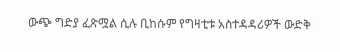ውጭ ግድያ ፈጽሟል ሲሉ ቢከሱም የግዛቲቱ አስተዳዳሪዎች ውድቅ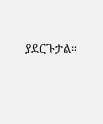ያደርጉታል።